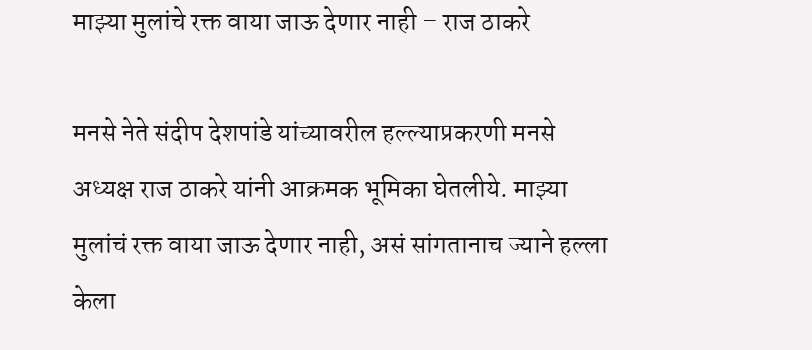माझ्या मुलांचे रक्त वाया जाऊ देणार नाही – राज ठाकरे

मनसे नेते संदीप देशपांडे यांच्यावरील हल्ल्याप्रकरणी मनसे अध्यक्ष राज ठाकरे यांनी आक्रमक भूमिका घेतलीये. माझ्या मुलांचं रक्त वाया जाऊ देणार नाही, असं सांगतानाच ज्याने हल्ला केला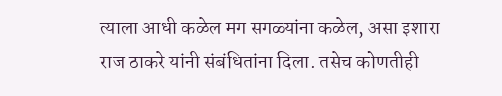त्याला आधी कळेल मग सगळ्यांना कळेल, असा इशारा राज ठाकरे यांनी संबंधितांना दिला. तसेच कोणतीही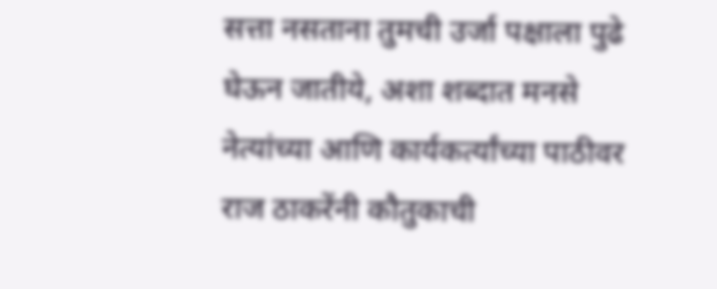सत्ता नसताना तुमची उर्जा पक्षाला पुढे घेऊन जातीये, अशा शब्दात मनसे नेत्यांच्या आणि कार्यकर्त्यांच्या पाठीवर राज ठाकरेंनी कौतुकाची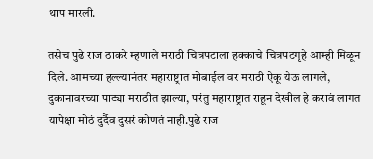थाप मारली.

तसेच पुढे राज ठाकरे म्हणाले मराठी चित्रपटाला हक्काचे चित्रपटगृहे आम्ही मिळून दिले. आमच्या हल्ल्यानंतर महाराष्ट्रात मोबाईल वर मराठी ऐकू येऊ लागले, दुकानावरच्या पाट्या मराठीत झाल्या, परंतु महाराष्ट्रात राहून देखील हे करावं लागत यापेक्षा मोठं दुर्दैव दुसरं कोणतं नाही.पुढे राज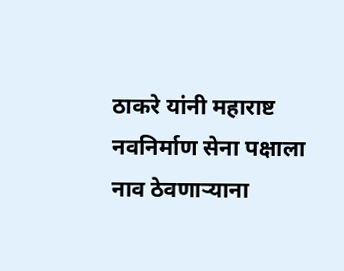ठाकरे यांनी महाराष्ट नवनिर्माण सेना पक्षाला नाव ठेवणाऱ्याना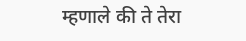म्हणाले की ते तेरा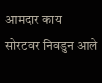आमदार काय सोरटवर निवडुन आले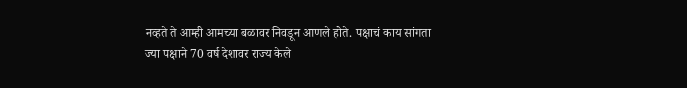नव्हते ते आम्ही आमच्या बळावर निवडून आणले होते. पक्षाचं काय सांगता ज्या पक्षाने 70 वर्ष देशावर राज्य केले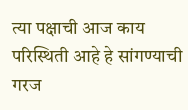त्या पक्षाची आज काय परिस्थिती आहे हे सांगण्याची गरज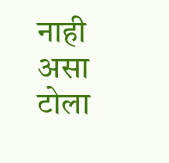नाही असा टोला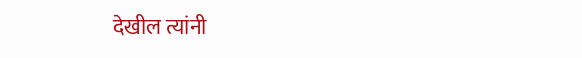देखील त्यांनी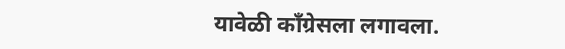यावेळी काँग्रेसला लगावला.